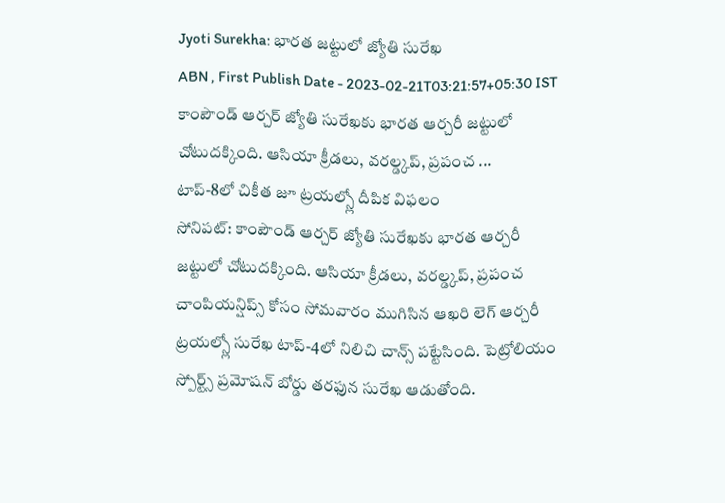Jyoti Surekha: భారత జట్టులో జ్యోతి సురేఖ
ABN , First Publish Date - 2023-02-21T03:21:57+05:30 IST
కాంపౌండ్ ఆర్చర్ జ్యోతి సురేఖకు భారత ఆర్చరీ జట్టులో చోటుదక్కింది. ఆసియా క్రీడలు, వరల్డ్కప్, ప్రపంచ ...
టాప్-8లో చికీత జూ ట్రయల్స్లో దీపిక విఫలం
సోనిపట్: కాంపౌండ్ ఆర్చర్ జ్యోతి సురేఖకు భారత ఆర్చరీ జట్టులో చోటుదక్కింది. ఆసియా క్రీడలు, వరల్డ్కప్, ప్రపంచ చాంపియన్షిప్స్ కోసం సోమవారం ముగిసిన ఆఖరి లెగ్ ఆర్చరీ ట్రయల్స్లో సురేఖ టాప్-4లో నిలిచి చాన్స్ పట్టేసింది. పెట్రోలియం స్పోర్ట్స్ ప్రమోషన్ బోర్డు తరఫున సురేఖ ఆడుతోంది.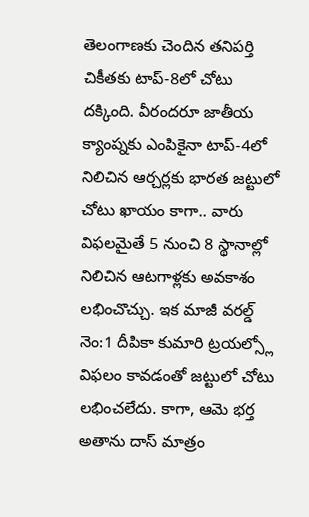తెలంగాణకు చెందిన తనిపర్తి చికీతకు టాప్-8లో చోటు దక్కింది. వీరందరూ జాతీయ క్యాంప్నకు ఎంపికైనా టాప్-4లో నిలిచిన ఆర్చర్లకు భారత జట్టులో చోటు ఖాయం కాగా.. వారు విఫలమైతే 5 నుంచి 8 స్థానాల్లో నిలిచిన ఆటగాళ్లకు అవకాశం లభించొచ్చు. ఇక మాజీ వరల్డ్ నెం:1 దీపికా కుమారి ట్రయల్స్లో విఫలం కావడంతో జట్టులో చోటు లభించలేదు. కాగా, ఆమె భర్త అతాను దాస్ మాత్రం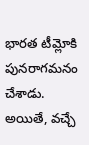భారత టీమ్లోకి పునరాగమనం చేశాడు. అయితే, వచ్చే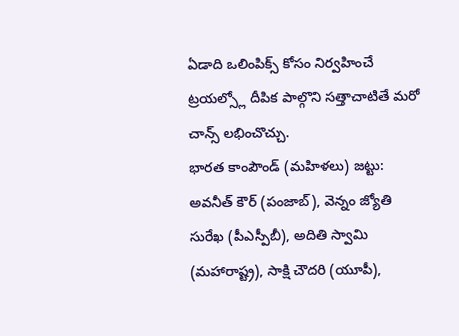ఏడాది ఒలింపిక్స్ కోసం నిర్వహించే ట్రయల్స్లో దీపిక పాల్గొని సత్తాచాటితే మరో చాన్స్ లభించొచ్చు.
భారత కాంపౌండ్ (మహిళలు) జట్టు: అవనీత్ కౌర్ (పంజాబ్), వెన్నం జ్యోతి సురేఖ (పీఎస్పీబీ), అదితి స్వామి (మహారాష్ట్ర), సాక్షి చౌదరి (యూపీ),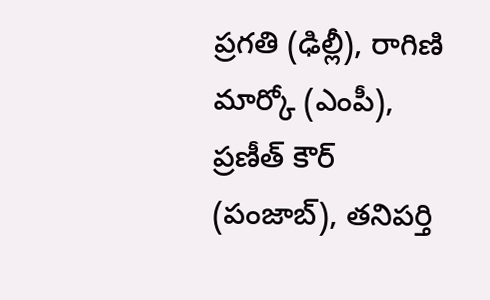ప్రగతి (ఢిల్లీ), రాగిణి మార్కో (ఎంపీ), ప్రణీత్ కౌర్ (పంజాబ్), తనిపర్తి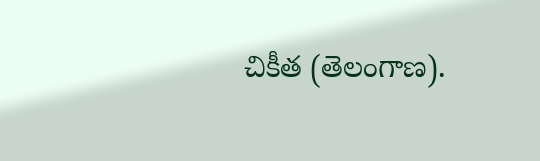చికీత (తెలంగాణ).